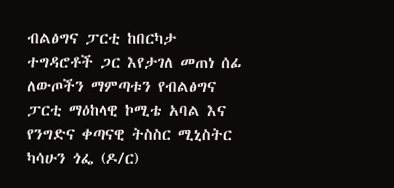ብልፅግና ፓርቲ ከበርካታ ተግዳሮቶች ጋር እየታገለ መጠነ ሰፊ ለውጦችን ማምጣቱን የብልፅግና ፓርቲ ማዕከላዊ ኮሚቴ አባል እና የንግድና ቀጣናዊ ትስስር ሚኒስትር ካሳሁን ጎፌ (ዶ/ር)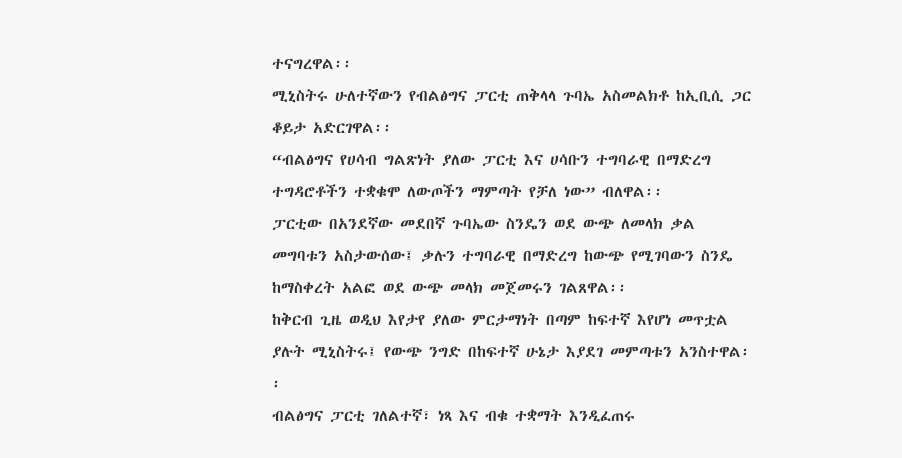ተናግረዋል፡፡
ሚኒስትሩ ሁለተኛውን የብልፅግና ፓርቲ ጠቅላላ ጉባኤ አስመልክቶ ከኢቢሲ ጋር ቆይታ አድርገዋል፡፡
“ብልፅግና የሀሳብ ግልጽነት ያለው ፓርቲ እና ሀሳቡን ተግባራዊ በማድረግ ተግዳሮቶችን ተቋቁሞ ለውጦችን ማምጣት የቻለ ነው” ብለዋል፡፡
ፓርቲው በአንደኛው መደበኛ ጉባኤው ስንዴን ወደ ውጭ ለመላክ ቃል መግባቱን አስታውሰው፤ ቃሉን ተግባራዊ በማድረግ ከውጭ የሚገባውን ስንዴ ከማስቀረት አልፎ ወደ ውጭ መላክ መጀመሩን ገልጸዋል፡፡
ከቅርብ ጊዜ ወዲህ እየታየ ያለው ምርታማነት በጣም ከፍተኛ እየሆነ መጥቷል ያሉት ሚኒስትሩ፤ የውጭ ንግድ በከፍተኛ ሁኔታ እያደገ መምጣቱን አንስተዋል፡፡
ብልፅግና ፓርቲ ገለልተኛ፣ ነጻ እና ብቁ ተቋማት እንዲፈጠሩ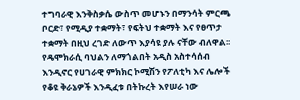ተግባራዊ እንቅስቃሴ ውስጥ መሆኑን በማንሳት ምርጫ ቦርድ፣ የሚዲያ ተቋማት፣ የፍትህ ተቋማት እና የፀጥታ ተቋማት በዚህ ረገድ ለውጥ እያሳዩ ያሉ ናቸው ብለዋል፡፡
የዴሞክራሲ ባህልን ለማጎልበት አዲስ አስተሳሰብ እንዲኖር የሀገራዊ ምክክር ኮሚሽን የፖለቲካ እና ሌሎች የቆዩ ቅራኔዎች እንዲፈቱ በትኩረት እየሠራ ነው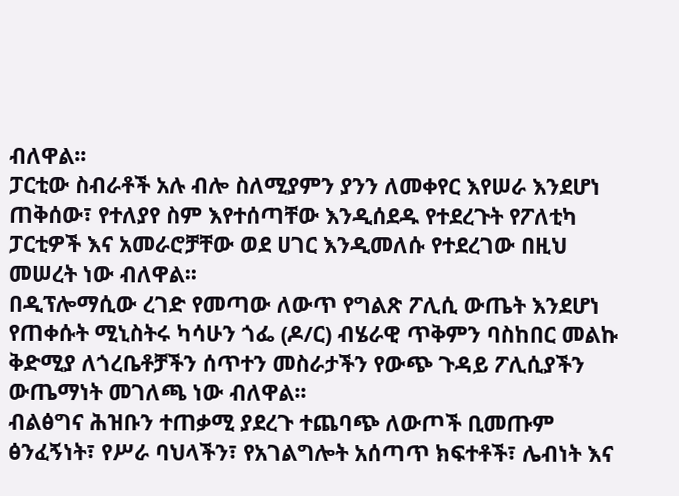ብለዋል፡፡
ፓርቲው ስብራቶች አሉ ብሎ ስለሚያምን ያንን ለመቀየር እየሠራ እንደሆነ ጠቅሰው፣ የተለያየ ስም እየተሰጣቸው እንዲሰደዱ የተደረጉት የፖለቲካ ፓርቲዎች እና አመራሮቻቸው ወደ ሀገር እንዲመለሱ የተደረገው በዚህ መሠረት ነው ብለዋል፡፡
በዲፕሎማሲው ረገድ የመጣው ለውጥ የግልጽ ፖሊሲ ውጤት እንደሆነ የጠቀሱት ሚኒስትሩ ካሳሁን ጎፌ (ዶ/ር) ብሄራዊ ጥቅምን ባስከበር መልኩ ቅድሚያ ለጎረቤቶቻችን ሰጥተን መስራታችን የውጭ ጉዳይ ፖሊሲያችን ውጤማነት መገለጫ ነው ብለዋል፡፡
ብልፅግና ሕዝቡን ተጠቃሚ ያደረጉ ተጨባጭ ለውጦች ቢመጡም ፅንፈኝነት፣ የሥራ ባህላችን፣ የአገልግሎት አሰጣጥ ክፍተቶች፣ ሌብነት እና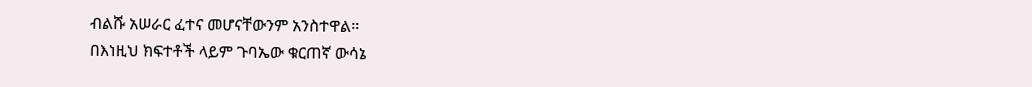ብልሹ አሠራር ፈተና መሆናቸውንም አንስተዋል።
በእነዚህ ክፍተቶች ላይም ጉባኤው ቁርጠኛ ውሳኔ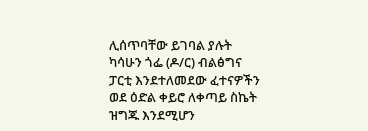ሊሰጥባቸው ይገባል ያሉት ካሳሁን ጎፌ (ዶ/ር) ብልፅግና ፓርቲ እንደተለመደው ፈተናዎችን ወደ ዕድል ቀይሮ ለቀጣይ ስኬት ዝግጁ እንደሚሆን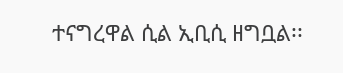ተናግረዋል ሲል ኢቢሲ ዘግቧል፡፡